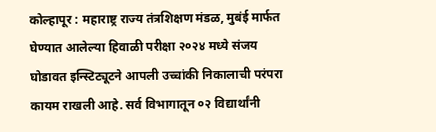कोल्हापूर : महाराष्ट्र राज्य तंत्रशिक्षण मंडळ, मुबंई मार्फत घेण्यात आलेल्या हिवाळी परीक्षा २०२४ मध्ये संजय घोडावत इन्स्टिट्यूटने आपली उच्चांकी निकालाची परंपरा कायम राखली आहे. सर्व विभागातून ०२ विद्यार्थांनी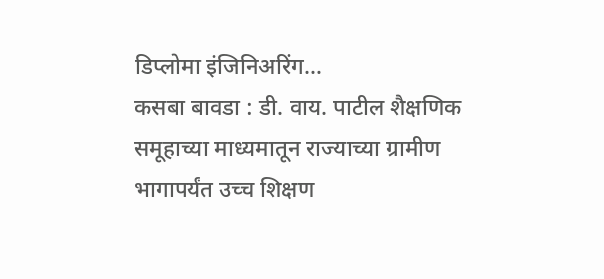डिप्लोमा इंजिनिअरिंग…
कसबा बावडा : डी. वाय. पाटील शैक्षणिक समूहाच्या माध्यमातून राज्याच्या ग्रामीण भागापर्यंत उच्च शिक्षण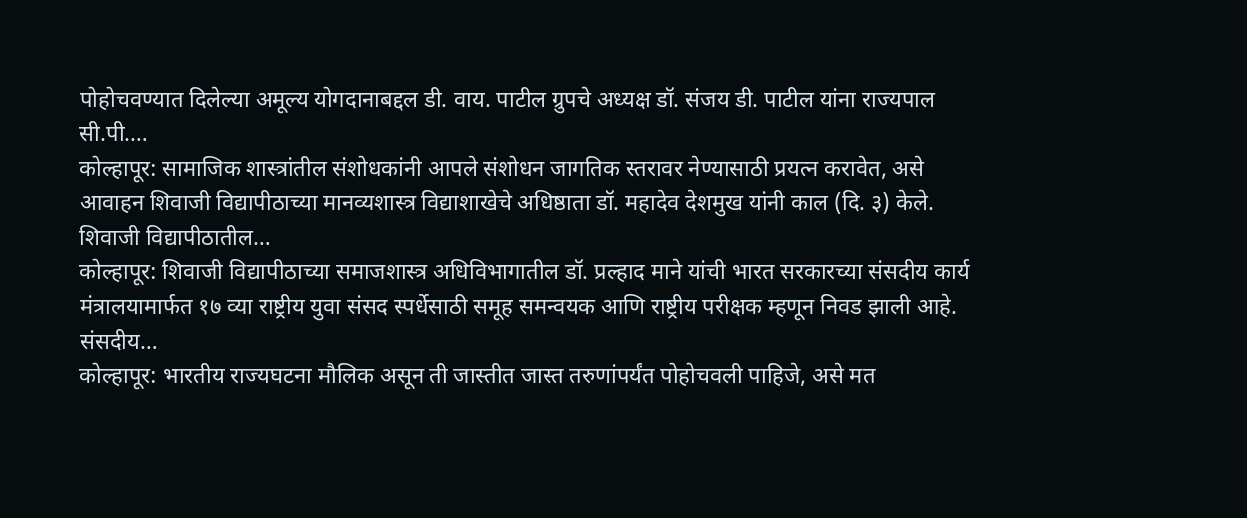पोहोचवण्यात दिलेल्या अमूल्य योगदानाबद्दल डी. वाय. पाटील ग्रुपचे अध्यक्ष डॉ. संजय डी. पाटील यांना राज्यपाल सी.पी.…
कोल्हापूर: सामाजिक शास्त्रांतील संशोधकांनी आपले संशोधन जागतिक स्तरावर नेण्यासाठी प्रयत्न करावेत, असे आवाहन शिवाजी विद्यापीठाच्या मानव्यशास्त्र विद्याशाखेचे अधिष्ठाता डॉ. महादेव देशमुख यांनी काल (दि. ३) केले. शिवाजी विद्यापीठातील…
कोल्हापूर: शिवाजी विद्यापीठाच्या समाजशास्त्र अधिविभागातील डॉ. प्रल्हाद माने यांची भारत सरकारच्या संसदीय कार्य मंत्रालयामार्फत १७ व्या राष्ट्रीय युवा संसद स्पर्धेसाठी समूह समन्वयक आणि राष्ट्रीय परीक्षक म्हणून निवड झाली आहे. संसदीय…
कोल्हापूर: भारतीय राज्यघटना मौलिक असून ती जास्तीत जास्त तरुणांपर्यंत पोहोचवली पाहिजे, असे मत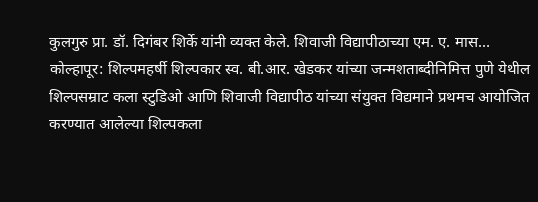कुलगुरु प्रा. डॉ. दिगंबर शिर्के यांनी व्यक्त केले. शिवाजी विद्यापीठाच्या एम. ए. मास…
कोल्हापूर: शिल्पमहर्षी शिल्पकार स्व. बी.आर. खेडकर यांच्या जन्मशताब्दीनिमित्त पुणे येथील शिल्पसम्राट कला स्टुडिओ आणि शिवाजी विद्यापीठ यांच्या संयुक्त विद्यमाने प्रथमच आयोजित करण्यात आलेल्या शिल्पकला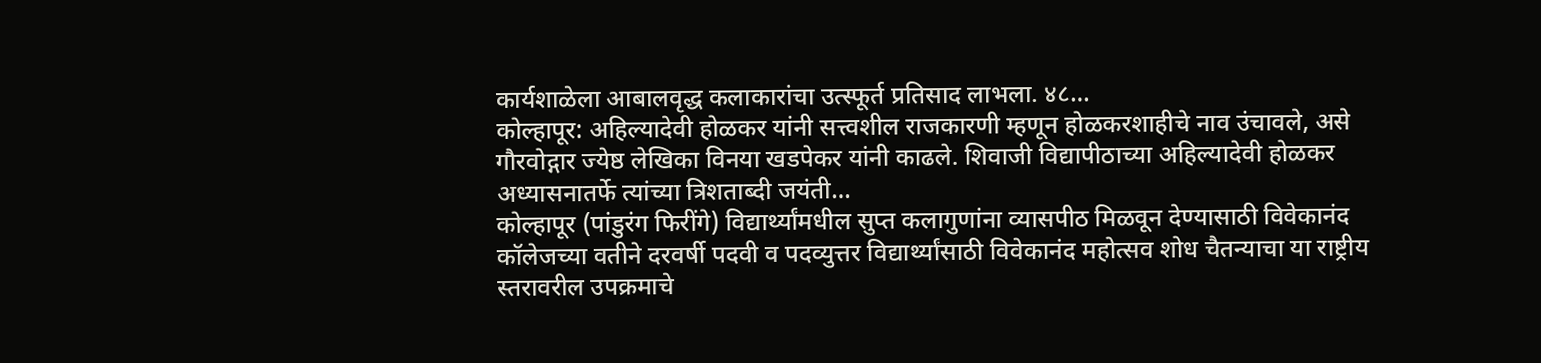कार्यशाळेला आबालवृद्ध कलाकारांचा उत्स्फूर्त प्रतिसाद लाभला. ४८…
कोल्हापूर: अहिल्यादेवी होळकर यांनी सत्त्वशील राजकारणी म्हणून होळकरशाहीचे नाव उंचावले, असे गौरवोद्गार ज्येष्ठ लेखिका विनया खडपेकर यांनी काढले. शिवाजी विद्यापीठाच्या अहिल्यादेवी होळकर अध्यासनातर्फे त्यांच्या त्रिशताब्दी जयंती…
कोल्हापूर (पांडुरंग फिरींगे) विद्यार्थ्यांमधील सुप्त कलागुणांना व्यासपीठ मिळवून देण्यासाठी विवेकानंद कॉलेजच्या वतीने दरवर्षी पदवी व पदव्युत्तर विद्यार्थ्यांसाठी विवेकानंद महोत्सव शोध चैतन्याचा या राष्ट्रीय स्तरावरील उपक्रमाचे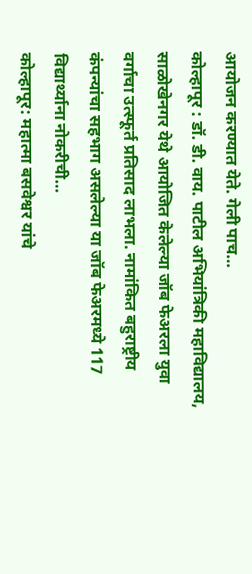आयोजन करण्यात येते. गेली पाच…
कोल्हापूर : डॉ. डी. वाय. पाटील अभियांत्रिकी महाविद्यालय, साळोखेनगर येथे आयोजित केलेल्या जॉब फेअरला युवा वर्गाचा उत्स्फूर्त प्रतिसाद लाभला. नामांकित बहुराष्ट्रीय कंपन्यांचा सहभाग असलेल्या या जॉब फेअरमध्ये 117 विद्यार्थ्याना नोकरीची…
कोल्हापूर: महात्मा बसवेश्वर यांचे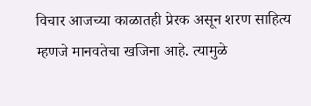विचार आजच्या काळातही प्रेरक असून शरण साहित्य म्हणजे मानवतेचा खजिना आहे. त्यामुळे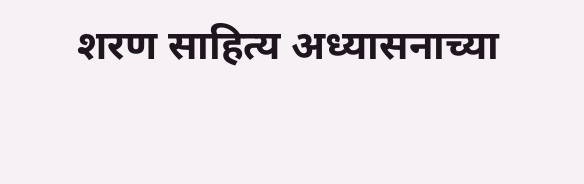शरण साहित्य अध्यासनाच्या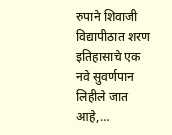रुपाने शिवाजी विद्यापीठात शरण इतिहासाचे एक नवे सुवर्णपान लिहीले जात आहे,…